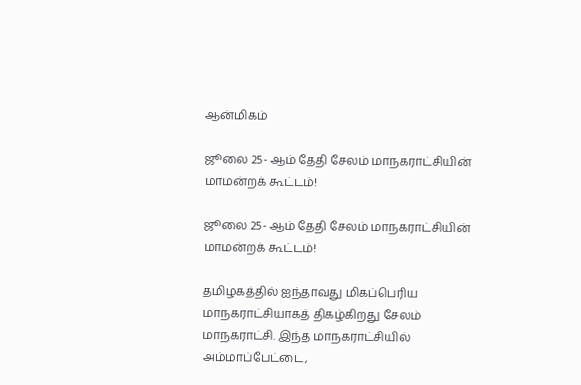ஆன்மிகம்

ஜூலை 25- ஆம் தேதி சேலம் மாநகராட்சியின் மாமன்றக் கூட்டம்!

ஜூலை 25- ஆம் தேதி சேலம் மாநகராட்சியின் மாமன்றக் கூட்டம்!

தமிழகத்தில் ஐந்தாவது மிகப்பெரிய மாநகராட்சியாகத் திகழ்கிறது சேலம் மாநகராட்சி. இந்த மாநகராட்சியில் அம்மாப்பேட்டை,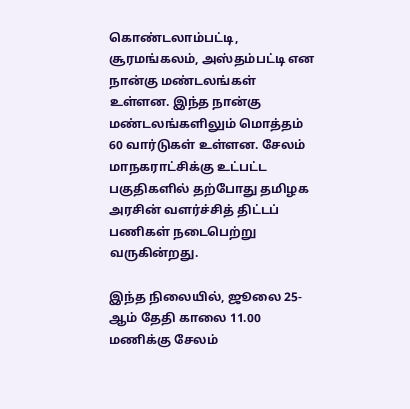கொண்டலாம்பட்டி, சூரமங்கலம், அஸ்தம்பட்டி என நான்கு மண்டலங்கள் உள்ளன. இந்த நான்கு மண்டலங்களிலும் மொத்தம் 60 வார்டுகள் உள்ளன. சேலம் மாநகராட்சிக்கு உட்பட்ட பகுதிகளில் தற்போது தமிழக அரசின் வளர்ச்சித் திட்டப் பணிகள் நடைபெற்று வருகின்றது.

இந்த நிலையில், ஜூலை 25- ஆம் தேதி காலை 11.00 மணிக்கு சேலம்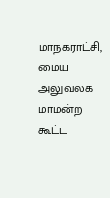மாநகராட்சி, மைய அலுவலக மாமன்ற கூட்ட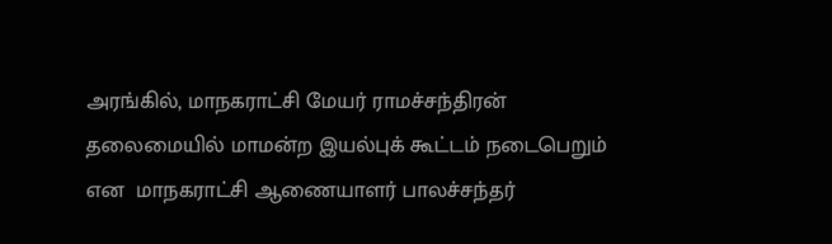அரங்கில், மாநகராட்சி மேயர் ராமச்சந்திரன் தலைமையில் மாமன்ற இயல்புக் கூட்டம் நடைபெறும் என  மாநகராட்சி ஆணையாளர் பாலச்சந்தர்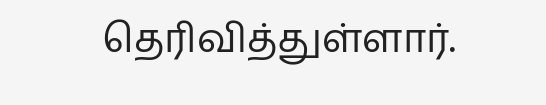தெரிவித்துள்ளார்.